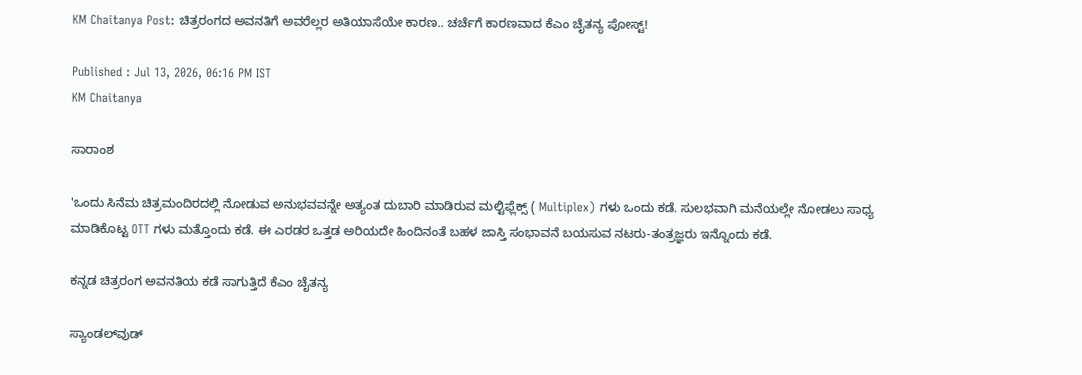KM Chaitanya Post: ಚಿತ್ರರಂಗದ ಅವನತಿಗೆ ಅವರೆಲ್ಲರ ಅತಿಯಾಸೆಯೇ ಕಾರಣ.. ಚರ್ಚೆಗೆ ಕಾರಣವಾದ ಕೆಎಂ ಚೈತನ್ಯ ಪೋಸ್ಟ್!

Published : Jul 13, 2026, 06:16 PM IST
KM Chaitanya

ಸಾರಾಂಶ

'ಒಂದು ಸಿನೆಮ ಚಿತ್ರಮಂದಿರದಲ್ಲಿ ನೋಡುವ ಅನುಭವವನ್ನೇ ಅತ್ಯಂತ ದುಬಾರಿ ಮಾಡಿರುವ ಮಲ್ಟಿಫ್ಲೆಕ್ಸ್‌ ( Multiplex) ಗಳು ಒಂದು ಕಡೆ. ಸುಲಭವಾಗಿ ಮನೆಯಲ್ಲೇ ನೋಡಲು ಸಾಧ್ಯ ಮಾಡಿಕೊಟ್ಟ OTT ಗಳು ಮತ್ತೊಂದು ಕಡೆ. ಈ ಎರಡರ ಒತ್ತಡ ಅರಿಯದೇ ಹಿಂದಿನಂತೆ ಬಹಳ ಜಾಸ್ತಿ ಸಂಭಾವನೆ ಬಯಸುವ ನಟರು-ತಂತ್ರಜ್ಞರು ಇನ್ನೊಂದು ಕಡೆ.

ಕನ್ನಡ ಚಿತ್ರರಂಗ ಅವನತಿಯ ಕಡೆ ಸಾಗುತ್ತಿದೆ ಕೆಎಂ ಚೈತನ್ಯ

ಸ್ಯಾಂಡಲ್‌ವುಡ್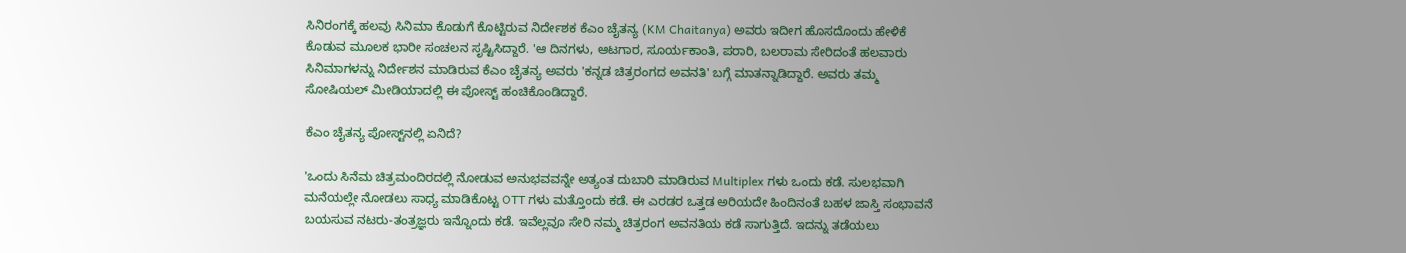ಸಿನಿರಂಗಕ್ಕೆ ಹಲವು ಸಿನಿಮಾ ಕೊಡುಗೆ ಕೊಟ್ಟಿರುವ ನಿರ್ದೇಶಕ ಕೆಎಂ ಚೈತನ್ಯ (KM Chaitanya) ಅವರು ಇದೀಗ ಹೊಸದೊಂದು ಹೇಳಿಕೆ ಕೊಡುವ ಮೂಲಕ ಭಾರೀ ಸಂಚಲನ ಸೃಷ್ಟಿಸಿದ್ದಾರೆ. 'ಆ ದಿನಗಳು, ಆಟಗಾರ, ಸೂರ್ಯಕಾಂತಿ, ಪರಾರಿ, ಬಲರಾಮ ಸೇರಿದಂತೆ ಹಲವಾರು ಸಿನಿಮಾಗಳನ್ನು ನಿರ್ದೇಶನ ಮಾಡಿರುವ ಕೆಎಂ ಚೈತನ್ಯ ಅವರು 'ಕನ್ನಡ ಚಿತ್ರರಂಗದ ಅವನತಿ' ಬಗ್ಗೆ ಮಾತನ್ನಾಡಿದ್ದಾರೆ. ಅವರು ತಮ್ಮ ಸೋಷಿಯಲ್ ಮೀಡಿಯಾದಲ್ಲಿ ಈ ಪೋಸ್ಟ್ ಹಂಚಿಕೊಂಡಿದ್ದಾರೆ.

ಕೆಎಂ ಚೈತನ್ಯ ಪೋಸ್ಟ್‌ನಲ್ಲಿ ಏನಿದೆ?

'ಒಂದು ಸಿನೆಮ ಚಿತ್ರಮಂದಿರದಲ್ಲಿ ನೋಡುವ ಅನುಭವವನ್ನೇ ಅತ್ಯಂತ ದುಬಾರಿ ಮಾಡಿರುವ Multiplex ಗಳು ಒಂದು ಕಡೆ. ಸುಲಭವಾಗಿ ಮನೆಯಲ್ಲೇ ನೋಡಲು ಸಾಧ್ಯ ಮಾಡಿಕೊಟ್ಟ OTT ಗಳು ಮತ್ತೊಂದು ಕಡೆ. ಈ ಎರಡರ ಒತ್ತಡ ಅರಿಯದೇ ಹಿಂದಿನಂತೆ ಬಹಳ ಜಾಸ್ತಿ ಸಂಭಾವನೆ ಬಯಸುವ ನಟರು-ತಂತ್ರಜ್ಞರು ಇನ್ನೊಂದು ಕಡೆ. ಇವೆಲ್ಲವೂ ಸೇರಿ ನಮ್ಮ ಚಿತ್ರರಂಗ ಅವನತಿಯ ಕಡೆ ಸಾಗುತ್ತಿದೆ. ಇದನ್ನು ತಡೆಯಲು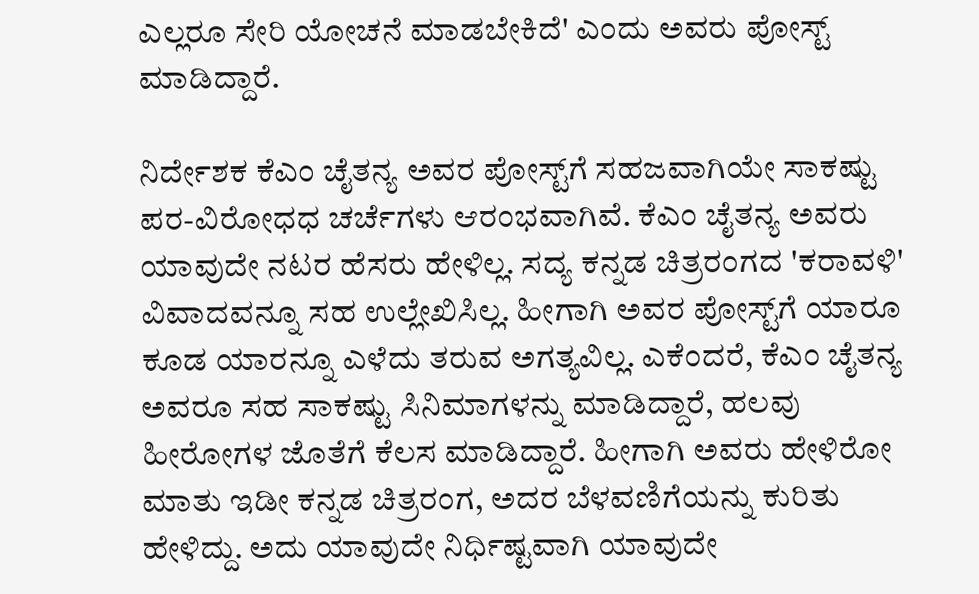ಎಲ್ಲರೂ ಸೇರಿ ಯೋಚನೆ ಮಾಡಬೇಕಿದೆ' ಎಂದು ಅವರು ಪೋಸ್ಟ್ ಮಾಡಿದ್ದಾರೆ.

ನಿರ್ದೇಶಕ ಕೆಎಂ ಚೈತನ್ಯ ಅವರ ಪೋಸ್ಟ್‌ಗೆ ಸಹಜವಾಗಿಯೇ ಸಾಕಷ್ಟು ಪರ-ವಿರೋಧಧ ಚರ್ಚೆಗಳು ಆರಂಭವಾಗಿವೆ. ಕೆಎಂ ಚೈತನ್ಯ ಅವರು ಯಾವುದೇ ನಟರ ಹೆಸರು ಹೇಳಿಲ್ಲ. ಸದ್ಯ ಕನ್ನಡ ಚಿತ್ರರಂಗದ 'ಕರಾವಳಿ' ವಿವಾದವನ್ನೂ ಸಹ ಉಲ್ಲೇಖಿಸಿಲ್ಲ. ಹೀಗಾಗಿ ಅವರ ಪೋಸ್ಟ್‌ಗೆ ಯಾರೂ ಕೂಡ ಯಾರನ್ನೂ ಎಳೆದು ತರುವ ಅಗತ್ಯವಿಲ್ಲ. ಎಕೆಂದರೆ, ಕೆಎಂ ಚೈತನ್ಯ ಅವರೂ ಸಹ ಸಾಕಷ್ಟು ಸಿನಿಮಾಗಳನ್ನು ಮಾಡಿದ್ದಾರೆ, ಹಲವು ಹೀರೋಗಳ ಜೊತೆಗೆ ಕೆಲಸ ಮಾಡಿದ್ದಾರೆ. ಹೀಗಾಗಿ ಅವರು ಹೇಳಿರೋ ಮಾತು ಇಡೀ ಕನ್ನಡ ಚಿತ್ರರಂಗ, ಅದರ ಬೆಳವಣಿಗೆಯನ್ನು ಕುರಿತು ಹೇಳಿದ್ದು. ಅದು ಯಾವುದೇ ನಿರ್ಧಿಷ್ಟವಾಗಿ ಯಾವುದೇ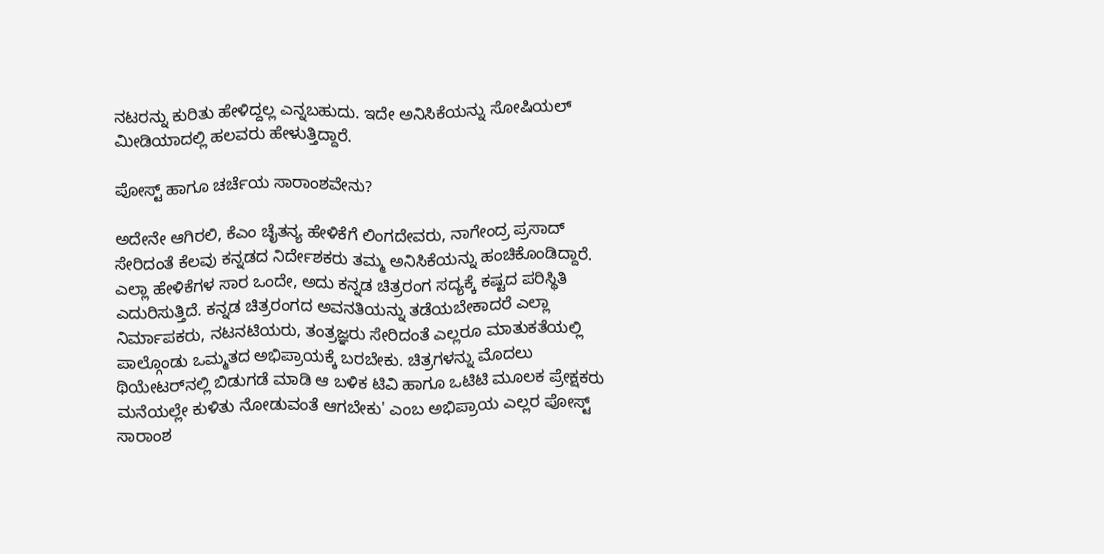ನಟರನ್ನು ಕುರಿತು ಹೇಳಿದ್ದಲ್ಲ ಎನ್ನಬಹುದು. ಇದೇ ಅನಿಸಿಕೆಯನ್ನು ಸೋಷಿಯಲ್ ಮೀಡಿಯಾದಲ್ಲಿ ಹಲವರು ಹೇಳುತ್ತಿದ್ದಾರೆ.

ಪೋಸ್ಟ್ ಹಾಗೂ ಚರ್ಚೆಯ ಸಾರಾಂಶವೇನು?

ಅದೇನೇ ಆಗಿರಲಿ, ಕೆಎಂ ಚೈತನ್ಯ ಹೇಳಿಕೆಗೆ ಲಿಂಗದೇವರು, ನಾಗೇಂದ್ರ ಪ್ರಸಾದ್ ಸೇರಿದಂತೆ ಕೆಲವು ಕನ್ನಡದ ನಿರ್ದೇಶಕರು ತಮ್ಮ ಅನಿಸಿಕೆಯನ್ನು ಹಂಚಿಕೊಂಡಿದ್ದಾರೆ. ಎಲ್ಲಾ ಹೇಳಿಕೆಗಳ ಸಾರ ಒಂದೇ, ಅದು ಕನ್ನಡ ಚಿತ್ರರಂಗ ಸದ್ಯಕ್ಕೆ ಕಷ್ಟದ ಪರಿಸ್ಥಿತಿ ಎದುರಿಸುತ್ತಿದೆ. ಕನ್ನಡ ಚಿತ್ರರಂಗದ ಅವನತಿಯನ್ನು ತಡೆಯಬೇಕಾದರೆ ಎಲ್ಲಾ ನಿರ್ಮಾಪಕರು, ನಟನಟಿಯರು, ತಂತ್ರಜ್ಞರು ಸೇರಿದಂತೆ ಎಲ್ಲರೂ ಮಾತುಕತೆಯಲ್ಲಿ ಪಾಲ್ಗೊಂಡು ಒಮ್ಮತದ ಅಭಿಪ್ರಾಯಕ್ಕೆ ಬರಬೇಕು. ಚಿತ್ರಗಳನ್ನು ಮೊದಲು ಥಿಯೇಟರ್‌ನಲ್ಲಿ ಬಿಡುಗಡೆ ಮಾಡಿ ಆ ಬಳಿಕ ಟಿವಿ ಹಾಗೂ ಒಟಿಟಿ ಮೂಲಕ ಪ್ರೇಕ್ಷಕರು ಮನೆಯಲ್ಲೇ ಕುಳಿತು ನೋಡುವಂತೆ ಆಗಬೇಕು' ಎಂಬ ಅಭಿಪ್ರಾಯ ಎಲ್ಲರ ಪೋಸ್ಟ್ ಸಾರಾಂಶ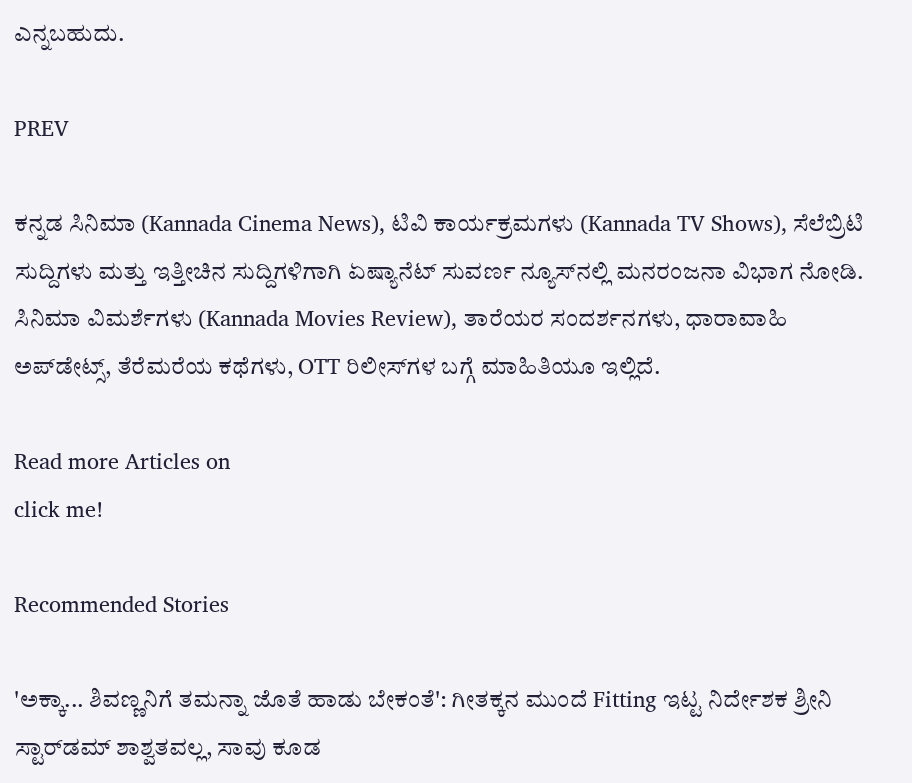ಎನ್ನಬಹುದು.

PREV

ಕನ್ನಡ ಸಿನಿಮಾ (Kannada Cinema News), ಟಿವಿ ಕಾರ್ಯಕ್ರಮಗಳು (Kannada TV Shows), ಸೆಲೆಬ್ರಿಟಿ ಸುದ್ದಿಗಳು ಮತ್ತು ಇತ್ತೀಚಿನ ಸುದ್ದಿಗಳಿಗಾಗಿ ಏಷ್ಯಾನೆಟ್ ಸುವರ್ಣ ನ್ಯೂಸ್‌ನಲ್ಲಿ ಮನರಂಜನಾ ವಿಭಾಗ ನೋಡಿ. ಸಿನಿಮಾ ವಿಮರ್ಶೆಗಳು (Kannada Movies Review), ತಾರೆಯರ ಸಂದರ್ಶನಗಳು, ಧಾರಾವಾಹಿ ಅಪ್‌ಡೇಟ್ಸ್‌, ತೆರೆಮರೆಯ ಕಥೆಗಳು, OTT ರಿಲೀಸ್‌ಗಳ ಬಗ್ಗೆ ಮಾಹಿತಿಯೂ ಇಲ್ಲಿದೆ.

Read more Articles on
click me!

Recommended Stories

'ಅಕ್ಕಾ... ಶಿವಣ್ಣನಿಗೆ ತಮನ್ನಾ ಜೊತೆ ಹಾಡು ಬೇಕಂತೆ': ಗೀತಕ್ಕನ ಮುಂದೆ Fitting ಇಟ್ಟ ನಿರ್ದೇಶಕ ಶ್ರೀನಿ
ಸ್ಟಾರ್‌ಡಮ್ ಶಾಶ್ವತವಲ್ಲ, ಸಾವು ಕೂಡ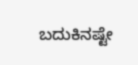ಬದುಕಿನಷ್ಟೇ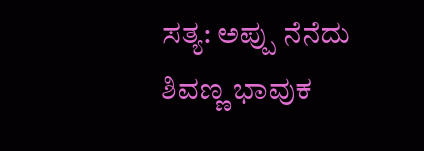ಸತ್ಯ: ಅಪ್ಪು ನೆನೆದು ಶಿವಣ್ಣ ಭಾವುಕ